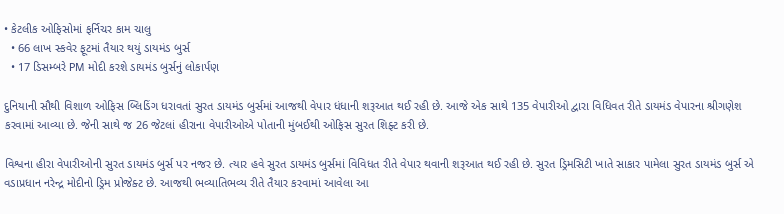• કેટલીક ઓફિસોમાં ફર્નિચર કામ ચાલુ
  • 66 લાખ સ્કવેર ફૂટમાં તૈયાર થયું ડાયમંડ બુર્સ
  • 17 ડિસમ્બરે PM મોદી કરશે ડાયમંડ બુર્સનું લોકાર્પણ

દુનિયાની સૌથી વિશાળ ઓફિસ બ્લિડિંગ ધરાવતાં સુરત ડાયમંડ બુર્સમાં આજથી વેપાર ધંધાની શરૂઆત થઈ રહી છે. આજે એક સાથે 135 વેપારીઓ દ્વારા વિધિવત રીતે ડાયમંડ વેપારના શ્રીગણેશ કરવામાં આવ્યા છે. જેની સાથે જ 26 જેટલાં હીરાના વેપારીઓએ પોતાની મુંબઈથી ઓફિસ સુરત શિફ્ટ કરી છે.

વિશ્વના હીરા વેપારીઓની સુરત ડાયમંડ બુર્સ પર નજર છે. ત્યાર હવે સુરત ડાયમંડ બુર્સમાં વિવિધત રીતે વેપાર થવાની શરૂઆત થઈ રહી છે. સુરત ડ્રિમસિટી ખાતે સાકાર પામેલા સુરત ડાયમંડ બુર્સ એ વડાપ્રધાન નરેન્દ્ર મોદીનો ડ્રિમ પ્રોજેક્ટ છે. આજથી ભવ્યાતિભવ્ય રીતે તૈયાર કરવામાં આવેલા આ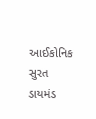આઈકોનિક સુરત ડાયમંડ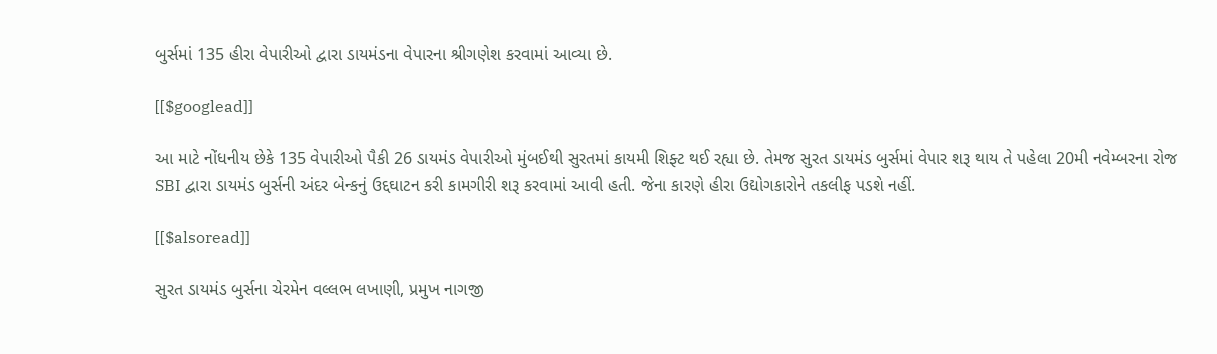બુર્સમાં 135 હીરા વેપારીઓ દ્વારા ડાયમંડના વેપારના શ્રીગણેશ કરવામાં આવ્યા છે.

[[$googlead]]

આ માટે નોંધનીય છેકે 135 વેપારીઓ પૈકી 26 ડાયમંડ વેપારીઓ મુંબઈથી સુરતમાં કાયમી શિફ્ટ થઈ રહ્યા છે. તેમજ સુરત ડાયમંડ બુર્સમાં વેપાર શરૂ થાય તે પહેલા 20મી નવેમ્બરના રોજ SBI દ્વારા ડાયમંડ બુર્સની અંદર બેન્કનું ઉદ્દઘાટન કરી કામગીરી શરૂ કરવામાં આવી હતી. જેના કારણે હીરા ઉદ્યોગકારોને તકલીફ પડશે નહીં.

[[$alsoread]]

સુરત ડાયમંડ બુર્સના ચેરમેન વલ્લભ લખાણી, પ્રમુખ નાગજી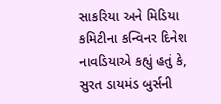સાકરિયા અને મિડિયા કમિટીના કન્વિનર દિનેશ નાવડિયાએ કહ્યું હતું કે, સુરત ડાયમંડ બુર્સની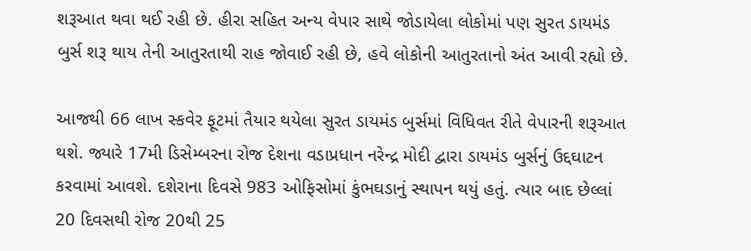શરૂઆત થવા થઈ રહી છે. હીરા સહિત અન્ય વેપાર સાથે જોડાયેલા લોકોમાં પણ સુરત ડાયમંડ બુર્સ શરૂ થાય તેની આતુરતાથી રાહ જોવાઈ રહી છે, હવે લોકોની આતુરતાનો અંત આવી રહ્યો છે.

આજથી 66 લાખ સ્કવેર ફૂટમાં તૈયાર થયેલા સુરત ડાયમંડ બુર્સમાં વિધિવત રીતે વેપારની શરૂઆત થશે. જ્યારે 17મી ડિસેમ્બરના રોજ દેશના વડાપ્રધાન નરેન્દ્ર મોદી દ્વારા ડાયમંડ બુર્સનું ઉદ્દઘાટન કરવામાં આવશે. દશેરાના દિવસે 983 ઓફિસોમાં કુંભઘડાનું સ્થાપન થયું હતું. ત્યાર બાદ છેલ્લાં 20 દિવસથી રોજ 20થી 25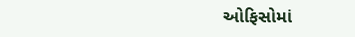ઓફિસોમાં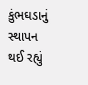કુંભઘડાનું સ્થાપન થઈ રહ્યું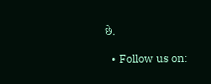છે.

  • Follow us on: